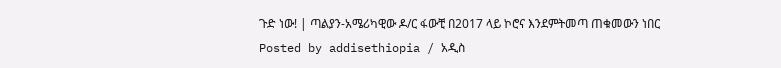ጉድ ነው! | ጣልያን-አሜሪካዊው ዶ/ር ፋውቺ በ2017 ላይ ኮሮና እንደምትመጣ ጠቁመውን ነበር
Posted by addisethiopia / አዲስ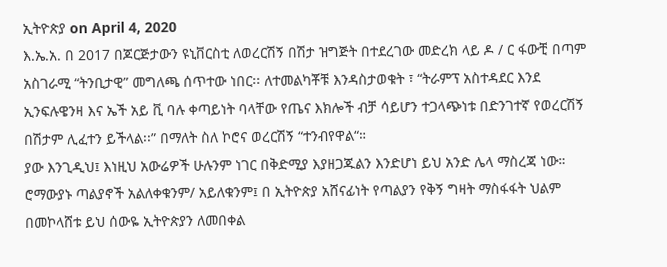ኢትዮጵያ on April 4, 2020
እ.ኤ.አ. በ 2017 በጆርጅታውን ዩኒቨርስቲ ለወረርሽኝ በሽታ ዝግጅት በተደረገው መድረክ ላይ ዶ / ር ፋውቺ በጣም አስገራሚ “ትንቢታዊ” መግለጫ ሰጥተው ነበር፡፡ ለተመልካቾቹ እንዳስታወቁት ፣ “ትራምፕ አስተዳደር እንደ ኢንፍሉዌንዛ እና ኤች አይ ቪ ባሉ ቀጣይነት ባላቸው የጤና እክሎች ብቻ ሳይሆን ተጋላጭነቱ በድንገተኛ የወረርሽኝ በሽታም ሊፈተን ይችላል፡፡” በማለት ስለ ኮሮና ወረርሽኝ “ተንብየዋል“።
ያው እንጊዲህ፤ እነዚህ አውሬዎች ሁሉንም ነገር በቅድሚያ እያዘጋጁልን እንድሆነ ይህ አንድ ሌላ ማስረጃ ነው። ሮማውያኑ ጣልያኖች አልለቀቁንም/ አይለቁንም፤ በ ኢትዮጵያ አሸናፊነት የጣልያን የቅኝ ግዛት ማስፋፋት ህልም በመኮላሸቱ ይህ ሰውዬ ኢትዮጵያን ለመበቀል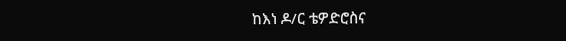ከእነ ዶ/ር ቴዎድሮስና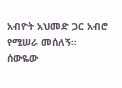አብዮት አህመድ ጋር አብሮ የሚሠራ መሰለኝ።
ሰውዬው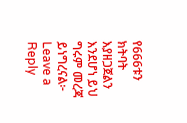የ666ቱን ክትባት እያዘጋጀልን እንደሆነ ይህ ግሩም መረጃ ይነግረናል፦
Leave a Reply